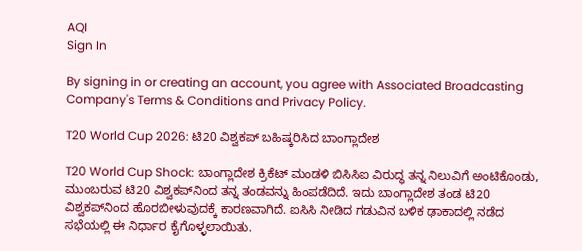AQI
Sign In

By signing in or creating an account, you agree with Associated Broadcasting Company's Terms & Conditions and Privacy Policy.

T20 World Cup 2026: ಟಿ20 ವಿಶ್ವಕಪ್ ಬಹಿಷ್ಕರಿಸಿದ ಬಾಂಗ್ಲಾದೇಶ

T20 World Cup Shock: ಬಾಂಗ್ಲಾದೇಶ ಕ್ರಿಕೆಟ್ ಮಂಡಳಿ ಬಿಸಿಸಿಐ ವಿರುದ್ಧ ತನ್ನ ನಿಲುವಿಗೆ ಅಂಟಿಕೊಂಡು, ಮುಂಬರುವ ಟಿ20 ವಿಶ್ವಕಪ್‌ನಿಂದ ತನ್ನ ತಂಡವನ್ನು ಹಿಂಪಡೆದಿದೆ. ಇದು ಬಾಂಗ್ಲಾದೇಶ ತಂಡ ಟಿ20 ವಿಶ್ವಕಪ್‌ನಿಂದ ಹೊರಬೀಳುವುದಕ್ಕೆ ಕಾರಣವಾಗಿದೆ. ಐಸಿಸಿ ನೀಡಿದ ಗಡುವಿನ ಬಳಿಕ ಢಾಕಾದಲ್ಲಿ ನಡೆದ ಸಭೆಯಲ್ಲಿ ಈ ನಿರ್ಧಾರ ಕೈಗೊಳ್ಳಲಾಯಿತು.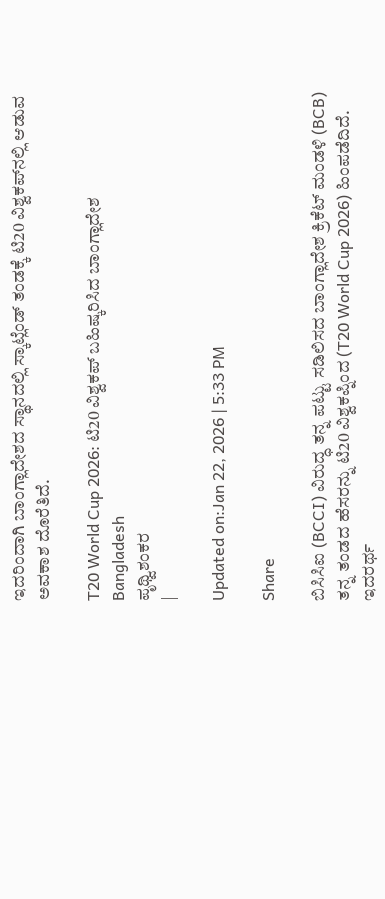ಇದರಿಂದಾಗಿ ಬಾಂಗ್ಲಾದೇಶದ ಸ್ಥಾನದಲ್ಲಿ ಸ್ಕಾಟ್ಲೆಂಡ್‌ ತಂಡಕ್ಕೆ ಟಿ20 ವಿಶ್ವಕಪ್‌ನಲ್ಲಿ ಆಡುವ ಅವಕಾಶ ದೊರೆತಿದೆ.

T20 World Cup 2026: ಟಿ20 ವಿಶ್ವಕಪ್ ಬಹಿಷ್ಕರಿಸಿದ ಬಾಂಗ್ಲಾದೇಶ
Bangladesh
ಪೃಥ್ವಿಶಂಕರ
|

Updated on:Jan 22, 2026 | 5:33 PM

Share

ಬಿಸಿಸಿಐ (BCCI) ವಿರುದ್ಧ ತನ್ನ ಪಟ್ಟು ಸಡಿಲಿಸದ ಬಾಂಗ್ಲಾದೇಶ ಕ್ರಿಕೆಟ್ ಮಂಡಳಿ (BCB) ತನ್ನ ತಂಡದ ಹೆಸರನ್ನು ಟಿ20 ವಿಶ್ವಕಪ್ನಿಂದ (T20 World Cup 2026) ಹಿಂಪಡೆದಿದೆ. ಇದರರ್ಥ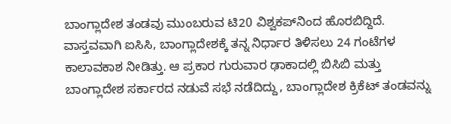ಬಾಂಗ್ಲಾದೇಶ ತಂಡವು ಮುಂಬರುವ ಟಿ20 ವಿಶ್ವಕಪ್‌ನಿಂದ ಹೊರಬಿದ್ದಿದೆ. ವಾಸ್ತವವಾಗಿ ಐಸಿಸಿ, ಬಾಂಗ್ಲಾದೇಶಕ್ಕೆ ತನ್ನ ನಿರ್ಧಾರ ತಿಳಿಸಲು 24 ಗಂಟೆಗಳ ಕಾಲಾವಕಾಶ ನೀಡಿತ್ತು. ಆ ಪ್ರಕಾರ ಗುರುವಾರ ಢಾಕಾದಲ್ಲಿ ಬಿಸಿಬಿ ಮತ್ತು ಬಾಂಗ್ಲಾದೇಶ ಸರ್ಕಾರದ ನಡುವೆ ಸಭೆ ನಡೆದಿದ್ದು, ಬಾಂಗ್ಲಾದೇಶ ಕ್ರಿಕೆಟ್ ತಂಡವನ್ನು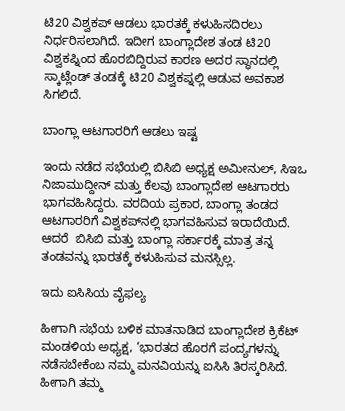ಟಿ20 ವಿಶ್ವಕಪ್‌ ಆಡಲು ಭಾರತಕ್ಕೆ ಕಳುಹಿಸದಿರಲು ನಿರ್ಧರಿಸಲಾಗಿದೆ. ಇದೀಗ ಬಾಂಗ್ಲಾದೇಶ ತಂಡ ಟಿ20 ವಿಶ್ವಕಪ್ನಿಂದ ಹೊರಬಿದ್ದಿರುವ ಕಾರಣ ಅದರ ಸ್ಥಾನದಲ್ಲಿ ಸ್ಕಾಟ್ಲೆಂಡ್‌ ತಂಡಕ್ಕೆ ಟಿ20 ವಿಶ್ವಕಪ್ನಲ್ಲಿ ಆಡುವ ಅವಕಾಶ ಸಿಗಲಿದೆ.

ಬಾಂಗ್ಲಾ ಆಟಗಾರರಿಗೆ ಆಡಲು ಇಷ್ಟ

ಇಂದು ನಡೆದ ಸಭೆಯಲ್ಲಿ ಬಿಸಿಬಿ ಅಧ್ಯಕ್ಷ ಅಮೀನುಲ್, ಸಿಇಒ ನಿಜಾಮುದ್ದೀನ್ ಮತ್ತು ಕೆಲವು ಬಾಂಗ್ಲಾದೇಶ ಆಟಗಾರರು ಭಾಗವಹಿಸಿದ್ದರು. ವರದಿಯ ಪ್ರಕಾರ, ಬಾಂಗ್ಲಾ ತಂಡದ ಆಟಗಾರರಿಗೆ ವಿಶ್ವಕಪ್‌ನಲ್ಲಿ ಭಾಗವಹಿಸುವ ಇರಾದೆಯಿದೆ. ಆದರೆ  ಬಿಸಿಬಿ ಮತ್ತು ಬಾಂಗ್ಲಾ ಸರ್ಕಾರಕ್ಕೆ ಮಾತ್ರ ತನ್ನ ತಂಡವನ್ನು ಭಾರತಕ್ಕೆ ಕಳುಹಿಸುವ ಮನಸ್ಸಿಲ್ಲ.

ಇದು ಐಸಿಸಿಯ ವೈಫಲ್ಯ

ಹೀಗಾಗಿ ಸಭೆಯ ಬಳಿಕ ಮಾತನಾಡಿದ ಬಾಂಗ್ಲಾದೇಶ ಕ್ರಿಕೆಟ್ ಮಂಡಳಿಯ ಅಧ್ಯಕ್ಷ, ‘ಭಾರತದ ಹೊರಗೆ ಪಂದ್ಯಗಳನ್ನು ನಡೆಸಬೇಕೆಂಬ ನಮ್ಮ ಮನವಿಯನ್ನು ಐಸಿಸಿ ತಿರಸ್ಕರಿಸಿದೆ. ಹೀಗಾಗಿ ತಮ್ಮ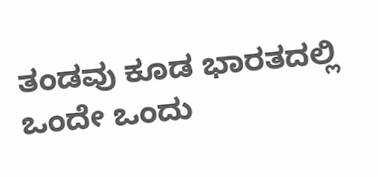ತಂಡವು ಕೂಡ ಭಾರತದಲ್ಲಿ ಒಂದೇ ಒಂದು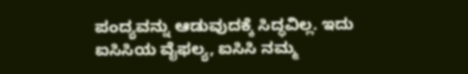ಪಂದ್ಯವನ್ನು ಆಡುವುದಕ್ಕೆ ಸಿದ್ಧವಿಲ್ಲ. ಇದು ಐಸಿಸಿಯ ವೈಫಲ್ಯ, ಐಸಿಸಿ ನಮ್ಮ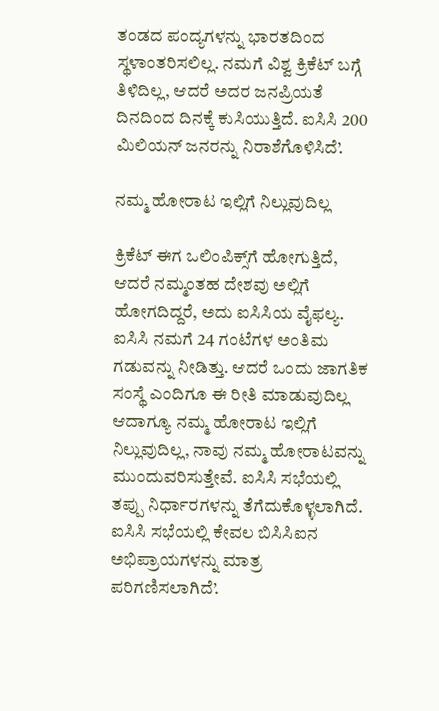ತಂಡದ ಪಂದ್ಯಗಳನ್ನು ಭಾರತದಿಂದ ಸ್ಥಳಾಂತರಿಸಲಿಲ್ಲ. ನಮಗೆ ವಿಶ್ವ ಕ್ರಿಕೆಟ್ ಬಗ್ಗೆ ತಿಳಿದಿಲ್ಲ, ಆದರೆ ಅದರ ಜನಪ್ರಿಯತೆ ದಿನದಿಂದ ದಿನಕ್ಕೆ ಕುಸಿಯುತ್ತಿದೆ. ಐಸಿಸಿ 200 ಮಿಲಿಯನ್ ಜನರನ್ನು ನಿರಾಶೆಗೊಳಿಸಿದೆ’.

ನಮ್ಮ ಹೋರಾಟ ಇಲ್ಲಿಗೆ ನಿಲ್ಲುವುದಿಲ್ಲ

ಕ್ರಿಕೆಟ್ ಈಗ ಒಲಿಂಪಿಕ್ಸ್‌ಗೆ ಹೋಗುತ್ತಿದೆ, ಆದರೆ ನಮ್ಮಂತಹ ದೇಶವು ಅಲ್ಲಿಗೆ ಹೋಗದಿದ್ದರೆ, ಅದು ಐಸಿಸಿಯ ವೈಫಲ್ಯ. ಐಸಿಸಿ ನಮಗೆ 24 ಗಂಟೆಗಳ ಅಂತಿಮ ಗಡುವನ್ನು ನೀಡಿತ್ತು. ಆದರೆ ಒಂದು ಜಾಗತಿಕ ಸಂಸ್ಥೆ ಎಂದಿಗೂ ಈ ರೀತಿ ಮಾಡುವುದಿಲ್ಲ ಆದಾಗ್ಯೂ ನಮ್ಮ ಹೋರಾಟ ಇಲ್ಲಿಗೆ ನಿಲ್ಲುವುದಿಲ್ಲ, ನಾವು ನಮ್ಮ ಹೋರಾಟವನ್ನು ಮುಂದುವರಿಸುತ್ತೇವೆ. ಐಸಿಸಿ ಸಭೆಯಲ್ಲಿ ತಪ್ಪು ನಿರ್ಧಾರಗಳನ್ನು ತೆಗೆದುಕೊಳ್ಳಲಾಗಿದೆ. ಐಸಿಸಿ ಸಭೆಯಲ್ಲಿ ಕೇವಲ ಬಿಸಿಸಿಐನ ಅಭಿಪ್ರಾಯಗಳನ್ನು ಮಾತ್ರ ಪರಿಗಣಿಸಲಾಗಿದೆ’.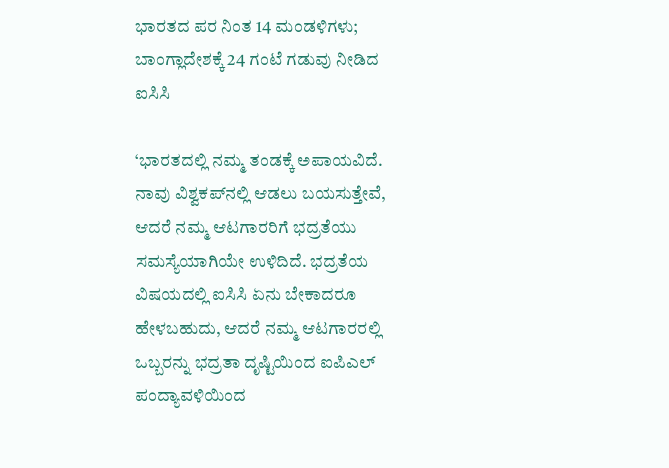ಭಾರತದ ಪರ ನಿಂತ 14 ಮಂಡಳಿಗಳು; ಬಾಂಗ್ಲಾದೇಶಕ್ಕೆ 24 ಗಂಟೆ ಗಡುವು ನೀಡಿದ ಐಸಿಸಿ

‘ಭಾರತದಲ್ಲಿ ನಮ್ಮ ತಂಡಕ್ಕೆ ಅಪಾಯವಿದೆ. ನಾವು ವಿಶ್ವಕಪ್‌ನಲ್ಲಿ ಆಡಲು ಬಯಸುತ್ತೇವೆ, ಆದರೆ ನಮ್ಮ ಆಟಗಾರರಿಗೆ ಭದ್ರತೆಯು ಸಮಸ್ಯೆಯಾಗಿಯೇ ಉಳಿದಿದೆ. ಭದ್ರತೆಯ ವಿಷಯದಲ್ಲಿ ಐಸಿಸಿ ಏನು ಬೇಕಾದರೂ ಹೇಳಬಹುದು, ಆದರೆ ನಮ್ಮ ಆಟಗಾರರಲ್ಲಿ ಒಬ್ಬರನ್ನು ಭದ್ರತಾ ದೃಷ್ಟಿಯಿಂದ ಐಪಿಎಲ್ ಪಂದ್ಯಾವಳಿಯಿಂದ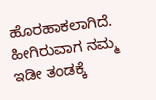ಹೊರಹಾಕಲಾಗಿದೆ. ಹೀಗಿರುವಾಗ ನಮ್ಮ ಇಡೀ ತಂಡಕ್ಕೆ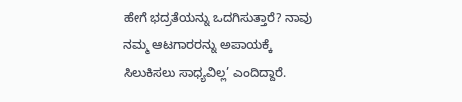ಹೇಗೆ ಭದ್ರತೆಯನ್ನು ಒದಗಿಸುತ್ತಾರೆ? ನಾವು ನಮ್ಮ ಆಟಗಾರರನ್ನು ಅಪಾಯಕ್ಕೆ ಸಿಲುಕಿಸಲು ಸಾಧ್ಯವಿಲ್ಲ’ ಎಂದಿದ್ದಾರೆ.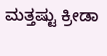ಮತ್ತಷ್ಟು ಕ್ರೀಡಾ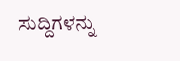ಸುದ್ದಿಗಳನ್ನು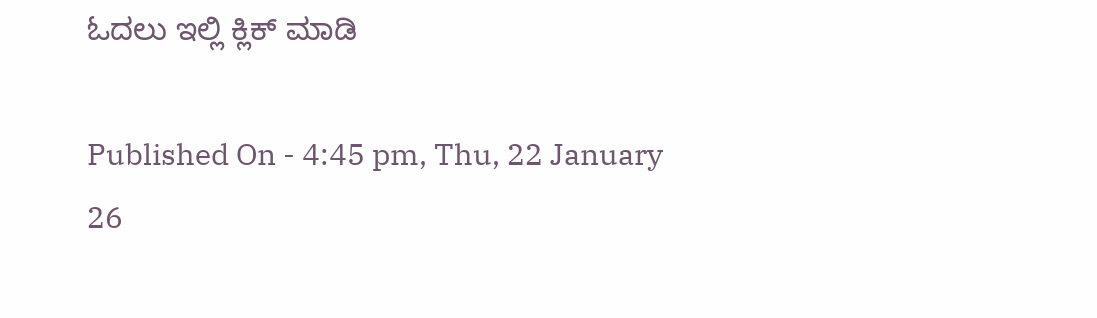ಓದಲು ಇಲ್ಲಿ ಕ್ಲಿಕ್ ಮಾಡಿ

Published On - 4:45 pm, Thu, 22 January 26